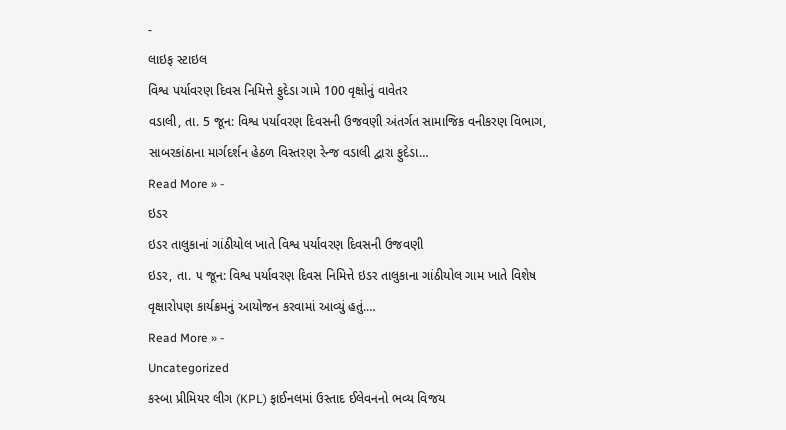-
લાઇફ સ્ટાઇલ
વિશ્વ પર્યાવરણ દિવસ નિમિત્તે ફુદેડા ગામે 100 વૃક્ષોનું વાવેતર
વડાલી, તા. 5 જૂન: વિશ્વ પર્યાવરણ દિવસની ઉજવણી અંતર્ગત સામાજિક વનીકરણ વિભાગ, સાબરકાંઠાના માર્ગદર્શન હેઠળ વિસ્તરણ રેન્જ વડાલી દ્વારા ફુદેડા…
Read More » -
ઇડર
ઇડર તાલુકાનાં ગાંઠીયોલ ખાતે વિશ્વ પર્યાવરણ દિવસની ઉજવણી
ઇડર, તા. ૫ જૂન: વિશ્વ પર્યાવરણ દિવસ નિમિત્તે ઇડર તાલુકાના ગાંઠીયોલ ગામ ખાતે વિશેષ વૃક્ષારોપણ કાર્યક્રમનું આયોજન કરવામાં આવ્યું હતું.…
Read More » -
Uncategorized
કસ્બા પ્રીમિયર લીગ (KPL) ફાઈનલમાં ઉસ્તાદ ઈલેવનનો ભવ્ય વિજય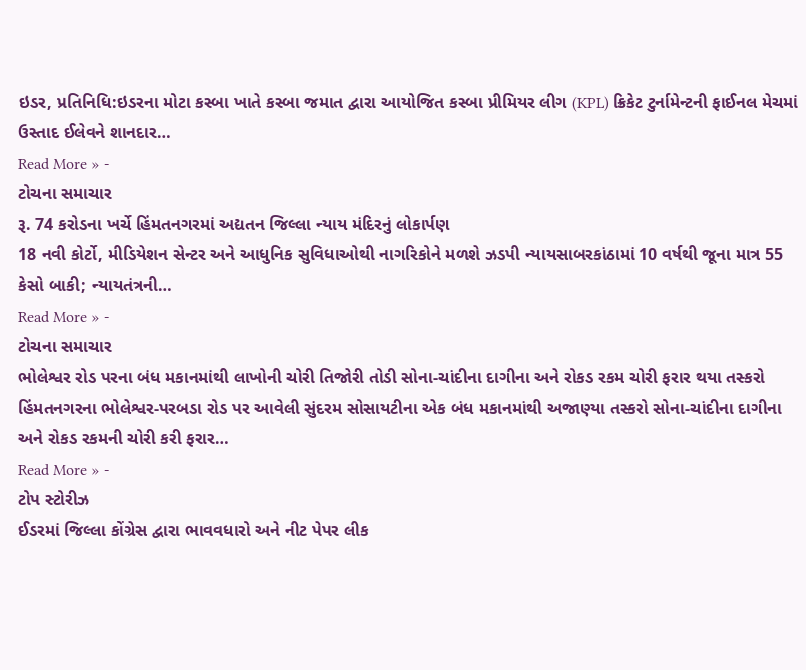ઇડર, પ્રતિનિધિ:ઇડરના મોટા કસ્બા ખાતે કસ્બા જમાત દ્વારા આયોજિત કસ્બા પ્રીમિયર લીગ (KPL) ક્રિકેટ ટુર્નામેન્ટની ફાઈનલ મેચમાં ઉસ્તાદ ઈલેવને શાનદાર…
Read More » -
ટોચના સમાચાર
રૂ. 74 કરોડના ખર્ચે હિંમતનગરમાં અદ્યતન જિલ્લા ન્યાય મંદિરનું લોકાર્પણ
18 નવી કોર્ટો, મીડિયેશન સેન્ટર અને આધુનિક સુવિધાઓથી નાગરિકોને મળશે ઝડપી ન્યાયસાબરકાંઠામાં 10 વર્ષથી જૂના માત્ર 55 કેસો બાકી; ન્યાયતંત્રની…
Read More » -
ટોચના સમાચાર
ભોલેશ્વર રોડ પરના બંધ મકાનમાંથી લાખોની ચોરી તિજોરી તોડી સોના-ચાંદીના દાગીના અને રોકડ રકમ ચોરી ફરાર થયા તસ્કરો
હિંમતનગરના ભોલેશ્વર-પરબડા રોડ પર આવેલી સુંદરમ સોસાયટીના એક બંધ મકાનમાંથી અજાણ્યા તસ્કરો સોના-ચાંદીના દાગીના અને રોકડ રકમની ચોરી કરી ફરાર…
Read More » -
ટોપ સ્ટોરીઝ
ઈડરમાં જિલ્લા કોંગ્રેસ દ્વારા ભાવવધારો અને નીટ પેપર લીક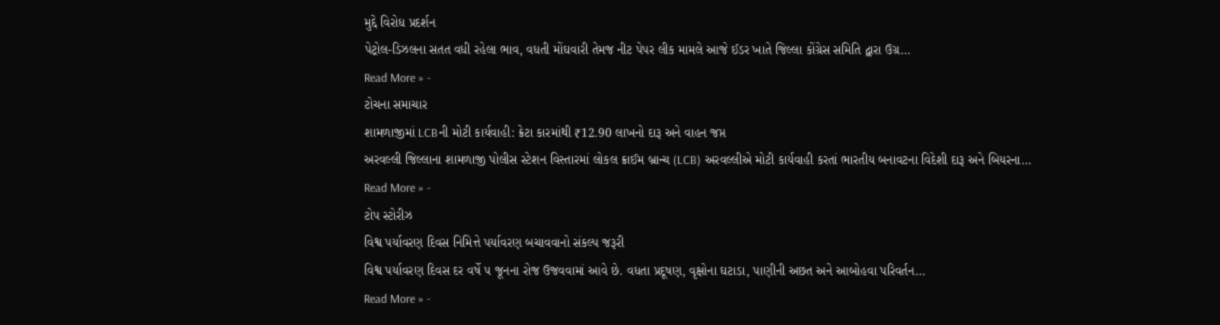મુદ્દે વિરોધ પ્રદર્શન
પેટ્રોલ-ડિઝલના સતત વધી રહેલા ભાવ, વધતી મોંઘવારી તેમજ નીટ પેપર લીક મામલે આજે ઈડર ખાતે જિલ્લા કોંગ્રેસ સમિતિ દ્વારા ઉગ્ર…
Read More » -
ટોચના સમાચાર
શામળાજીમાં LCBની મોટી કાર્યવાહી: ક્રેટા કારમાંથી ₹12.90 લાખનો દારૂ અને વાહન જપ્ત
અરવલ્લી જિલ્લાના શામળાજી પોલીસ સ્ટેશન વિસ્તારમાં લોકલ ક્રાઈમ બ્રાન્ચ (LCB) અરવલ્લીએ મોટી કાર્યવાહી કરતાં ભારતીય બનાવટના વિદેશી દારૂ અને બિયરના…
Read More » -
ટોપ સ્ટોરીઝ
વિશ્વ પર્યાવરણ દિવસ નિમિત્તે પર્યાવરણ બચાવવાનો સંકલ્પ જરૂરી
વિશ્વ પર્યાવરણ દિવસ દર વર્ષે ૫ જૂનના રોજ ઉજવવામાં આવે છે. વધતા પ્રદૂષણ, વૃક્ષોના ઘટાડા, પાણીની અછત અને આબોહવા પરિવર્તન…
Read More » -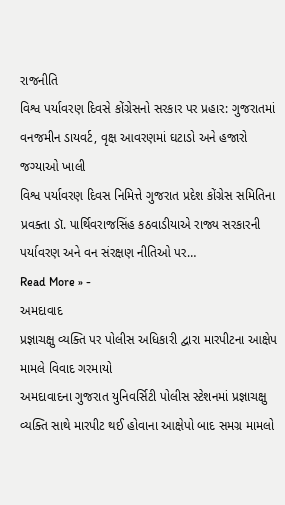રાજનીતિ
વિશ્વ પર્યાવરણ દિવસે કોંગ્રેસનો સરકાર પર પ્રહાર: ગુજરાતમાં વનજમીન ડાયવર્ટ, વૃક્ષ આવરણમાં ઘટાડો અને હજારો જગ્યાઓ ખાલી
વિશ્વ પર્યાવરણ દિવસ નિમિત્તે ગુજરાત પ્રદેશ કોંગ્રેસ સમિતિના પ્રવક્તા ડૉ. પાર્થિવરાજસિંહ કઠવાડીયાએ રાજ્ય સરકારની પર્યાવરણ અને વન સંરક્ષણ નીતિઓ પર…
Read More » -
અમદાવાદ
પ્રજ્ઞાચક્ષુ વ્યક્તિ પર પોલીસ અધિકારી દ્વારા મારપીટના આક્ષેપ મામલે વિવાદ ગરમાયો
અમદાવાદના ગુજરાત યુનિવર્સિટી પોલીસ સ્ટેશનમાં પ્રજ્ઞાચક્ષુ વ્યક્તિ સાથે મારપીટ થઈ હોવાના આક્ષેપો બાદ સમગ્ર મામલો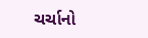ચર્ચાનો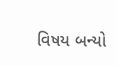વિષય બન્યો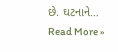છે. ઘટનાને…
Read More »